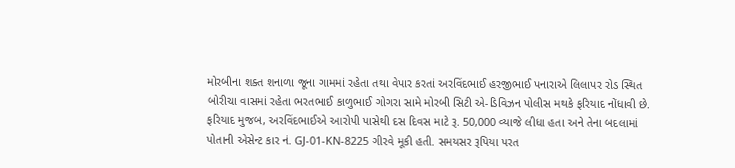મોરબીના શક્ત શનાળા જૂના ગામમાં રહેતા તથા વેપાર કરતાં અરવિંદભાઈ હરજીભાઈ પનારાએ લિલાપર રોડ સ્થિત બોરીચા વાસમાં રહેતા ભરતભાઈ કાળુભાઈ ગોગરા સામે મોરબી સિટી એ-ડિવિઝન પોલીસ મથકે ફરિયાદ નોંધાવી છે.
ફરિયાદ મુજબ, અરવિંદભાઈએ આરોપી પાસેથી દસ દિવસ માટે રૂ. 50,000 વ્યાજે લીધા હતા અને તેના બદલામાં પોતાની એસેન્ટ કાર નં. GJ-01-KN-8225 ગીરવે મૂકી હતી. સમયસર રૂપિયા પરત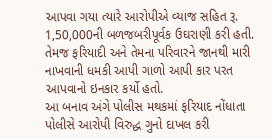આપવા ગયા ત્યારે આરોપીએ વ્યાજ સહિત રૂ. 1,50,000ની બળજબરીપૂર્વક ઉઘરાણી કરી હતી. તેમજ ફરિયાદી અને તેમના પરિવારને જાનથી મારી નાખવાની ધમકી આપી ગાળો આપી કાર પરત આપવાનો ઇનકાર કર્યો હતો.
આ બનાવ અંગે પોલીસ મથકમાં ફરિયાદ નોંધાતા પોલીસે આરોપી વિરુદ્ધ ગુનો દાખલ કરી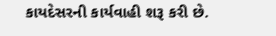કાયદેસરની કાર્યવાહી શરૂ કરી છે.